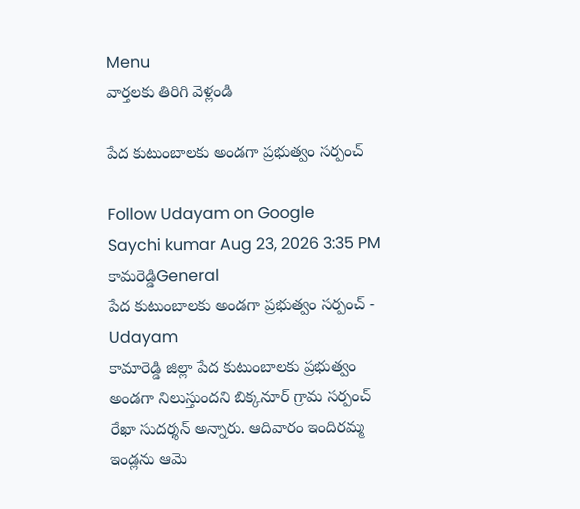Menu
వార్తలకు తిరిగి వెళ్లండి

పేద కుటుంబాలకు అండగా ప్రభుత్వం సర్పంచ్

Follow Udayam on Google
Saychi kumar Aug 23, 2026 3:35 PM కామరెడ్డిGeneral
పేద కుటుంబాలకు అండగా ప్రభుత్వం సర్పంచ్ - Udayam
కామారెడ్డి జిల్లా పేద కుటుంబాలకు ప్రభుత్వం అండగా నిలుస్తుందని బిక్కనూర్ గ్రామ సర్పంచ్ రేఖా సుదర్శన్ అన్నారు. ఆదివారం ఇందిరమ్మ ఇండ్లను ఆమె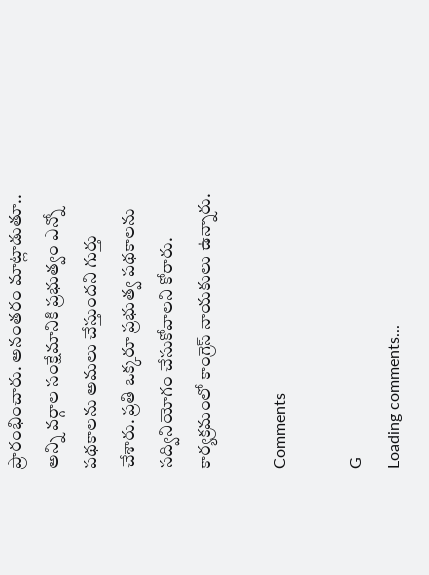ప్రారంభించారు. అనంతరం మాట్లాడుతూ.. అన్ని వర్గాల సంక్షేమానికి ప్రభుత్వం ఎన్నో పథకాలను అమలు చేస్తుందని గుర్తు చేశారు. ప్రతి ఒక్కరూ ప్రభుత్వ పథకాలను సద్వినియోగం చేసుకోవాలని కోరారు. కార్యక్రమంలో కాంగ్రెస్ నాయకులు ఉన్నారు.

Comments

G
Loading comments...